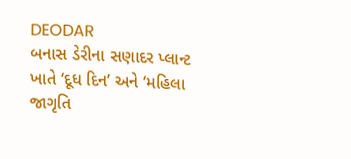DEODAR
બનાસ ડેરીના સણાદર પ્લાન્ટ ખાતે ‘દૂધ દિન’ અને ‘મહિલા જાગૃતિ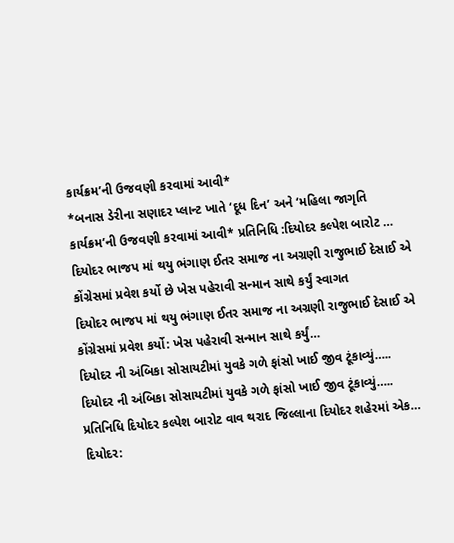કાર્યક્રમ’ની ઉજવણી કરવામાં આવી*
*બનાસ ડેરીના સણાદર પ્લાન્ટ ખાતે ‘દૂધ દિન’ અને ‘મહિલા જાગૃતિ કાર્યક્રમ’ની ઉજવણી કરવામાં આવી* પ્રતિનિધિ :દિયોદર કલ્પેશ બારોટ …
દિયોદર ભાજપ માં થયુ ભંગાણ ઈતર સમાજ ના અગ્રણી રાજુભાઈ દેસાઈ એ કોંગ્રેસમાં પ્રવેશ કર્યો છે ખેસ પહેરાવી સન્માન સાથે કર્યું સ્વાગત
દિયોદર ભાજપ માં થયુ ભંગાણ ઈતર સમાજ ના અગ્રણી રાજુભાઈ દેસાઈ એ કોંગ્રેસમાં પ્રવેશ કર્યો: ખેસ પહેરાવી સન્માન સાથે કર્યું…
દિયોદર ની અંબિકા સોસાયટીમાં યુવકે ગળે ફાંસો ખાઈ જીવ ટૂંકાવ્યું…..
દિયોદર ની અંબિકા સોસાયટીમાં યુવકે ગળે ફાંસો ખાઈ જીવ ટૂંકાવ્યું….. પ્રતિનિધિ દિયોદર કલ્પેશ બારોટ વાવ થરાદ જિલ્લાના દિયોદર શહેરમાં એક…
દિયોદર: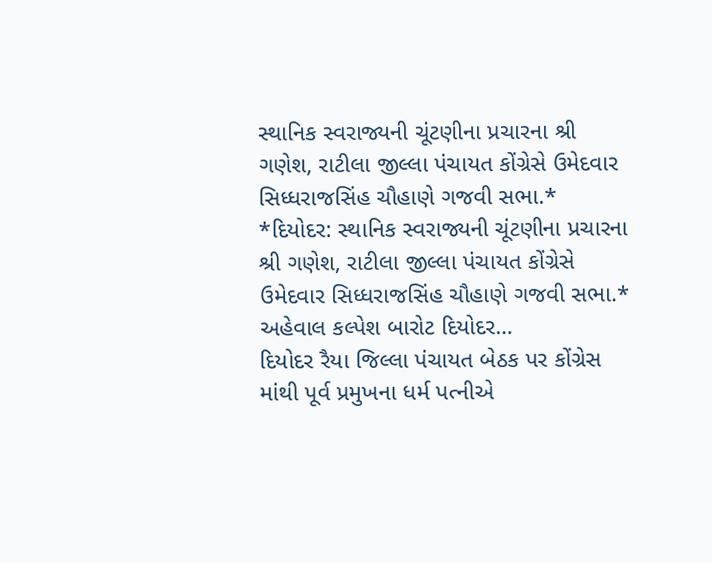સ્થાનિક સ્વરાજ્યની ચૂંટણીના પ્રચારના શ્રી ગણેશ, રાટીલા જીલ્લા પંચાયત કોંગ્રેસે ઉમેદવાર સિધ્ધરાજસિંહ ચૌહાણે ગજવી સભા.*
*દિયોદર: સ્થાનિક સ્વરાજ્યની ચૂંટણીના પ્રચારના શ્રી ગણેશ, રાટીલા જીલ્લા પંચાયત કોંગ્રેસે ઉમેદવાર સિધ્ધરાજસિંહ ચૌહાણે ગજવી સભા.* અહેવાલ કલ્પેશ બારોટ દિયોદર…
દિયોદર રૈયા જિલ્લા પંચાયત બેઠક પર કોંગ્રેસ માંથી પૂર્વ પ્રમુખના ધર્મ પત્નીએ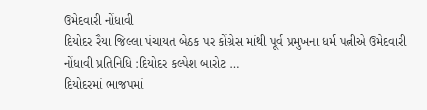ઉમેદવારી નોંધાવી
દિયોદર રૈયા જિલ્લા પંચાયત બેઠક પર કોંગ્રેસ માંથી પૂર્વ પ્રમુખના ધર્મ પત્નીએ ઉમેદવારી નોંધાવી પ્રતિનિધિ :દિયોદર કલ્પેશ બારોટ …
દિયોદરમાં ભાજપમાં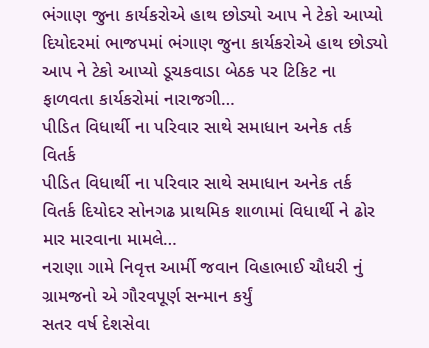ભંગાણ જુના કાર્યકરોએ હાથ છોડ્યો આપ ને ટેકો આપ્યો
દિયોદરમાં ભાજપમાં ભંગાણ જુના કાર્યકરોએ હાથ છોડ્યો આપ ને ટેકો આપ્યો ડૂચકવાડા બેઠક પર ટિકિટ ના ફાળવતા કાર્યકરોમાં નારાજગી…
પીડિત વિધાર્થી ના પરિવાર સાથે સમાધાન અનેક તર્ક વિતર્ક
પીડિત વિધાર્થી ના પરિવાર સાથે સમાધાન અનેક તર્ક વિતર્ક દિયોદર સોનગઢ પ્રાથમિક શાળામાં વિધાર્થી ને ઢોર માર મારવાના મામલે…
નરાણા ગામે નિવૃત્ત આર્મી જવાન વિહાભાઈ ચૌધરી નું ગ્રામજનો એ ગૌરવપૂર્ણ સન્માન કર્યું
સતર વર્ષ દેશસેવા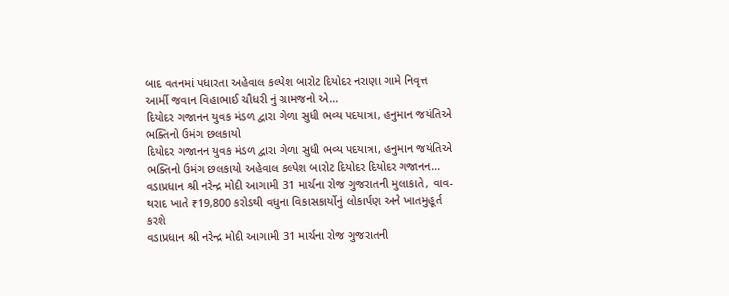બાદ વતનમાં પધારતા અહેવાલ કલ્પેશ બારોટ દિયોદર નરાણા ગામે નિવૃત્ત આર્મી જવાન વિહાભાઈ ચૌધરી નું ગ્રામજનો એ…
દિયોદર ગજાનન યુવક મંડળ દ્વારા ગેળા સુધી ભવ્ય પદયાત્રા, હનુમાન જયંતિએ ભક્તિનો ઉમંગ છલકાયો
દિયોદર ગજાનન યુવક મંડળ દ્વારા ગેળા સુધી ભવ્ય પદયાત્રા, હનુમાન જયંતિએ ભક્તિનો ઉમંગ છલકાયો અહેવાલ કલ્પેશ બારોટ દિયોદર દિયોદર ગજાનન…
વડાપ્રધાન શ્રી નરેન્દ્ર મોદી આગામી 31 માર્ચના રોજ ગુજરાતની મુલાકાતે, વાવ-થરાદ ખાતે ₹19,800 કરોડથી વધુના વિકાસકાર્યોનું લોકાર્પણ અને ખાતમુહૂર્ત કરશે
વડાપ્રધાન શ્રી નરેન્દ્ર મોદી આગામી 31 માર્ચના રોજ ગુજરાતની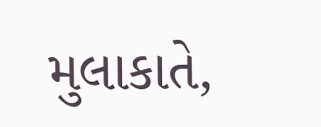મુલાકાતે,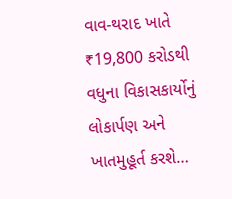વાવ-થરાદ ખાતે ₹19,800 કરોડથી વધુના વિકાસકાર્યોનું લોકાર્પણ અને ખાતમુહૂર્ત કરશે…